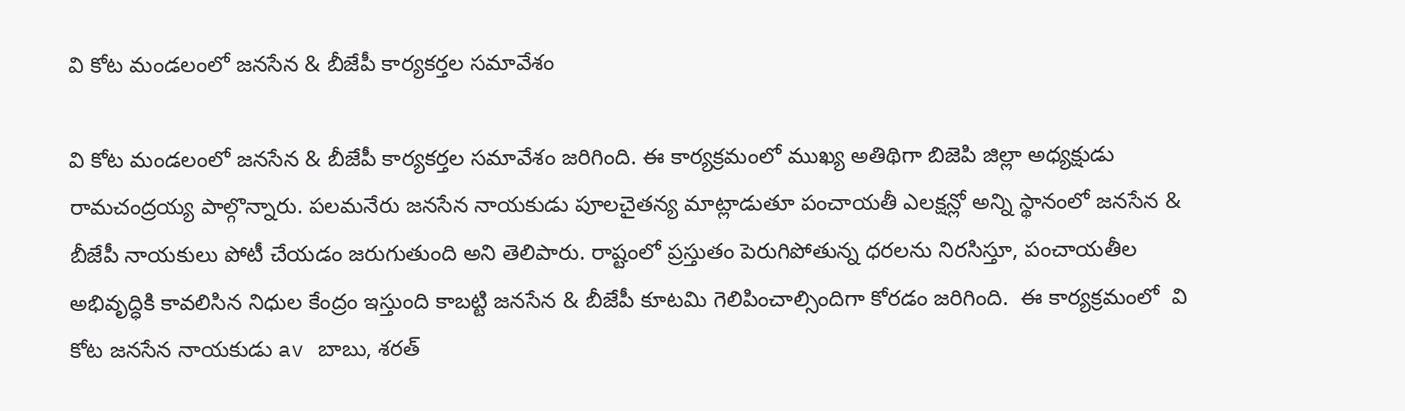వి కోట మండలంలో జనసేన & బీజేపీ కార్యకర్తల సమావేశం

వి కోట మండలంలో జనసేన & బీజేపీ కార్యకర్తల సమావేశం జరిగింది. ఈ కార్యక్రమంలో ముఖ్య అతిథిగా బిజెపి జిల్లా అధ్యక్షుడు రామచంద్రయ్య పాల్గొన్నారు. పలమనేరు జనసేన నాయకుడు పూలచైతన్య మాట్లాడుతూ పంచాయతీ ఎలక్షన్లో అన్ని స్థానంలో జనసేన & బీజేపీ నాయకులు పోటీ చేయడం జరుగుతుంది అని తెలిపారు. రాష్టంలో ప్రస్తుతం పెరుగిపోతున్న ధరలను నిరసిస్తూ, పంచాయతీల అభివృద్ధికి కావలిసిన నిధుల కేంద్రం ఇస్తుంది కాబట్టి జనసేన & బీజేపీ కూటమి గెలిపించాల్సిందిగా కోరడం జరిగింది.  ఈ కార్యక్రమంలో  వి కోట జనసేన నాయకుడు av బాబు, శరత్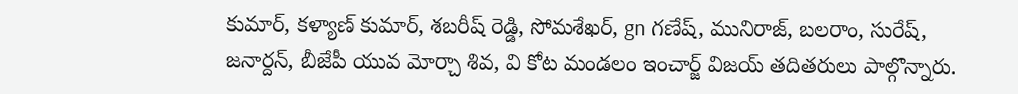కుమార్, కళ్యాణ్ కుమార్, శబరీష్ రెడ్డి, సోమశేఖర్, gn గణేష్, మునిరాజ్, బలరాం, సురేష్, జనార్దన్, బీజేపీ యువ మోర్చా శివ, వి కోట మండలం ఇంచార్జ్ విజయ్ తదితరులు పాల్గొన్నారు.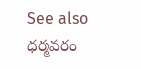See also  ధర్మవరం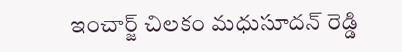ఇంచార్జ్ చిలకం మధుసూదన్ రెడ్డి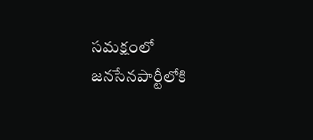సమక్షంలో జనసేనపార్టీలోకి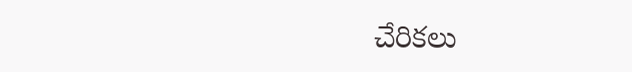చేరికలు